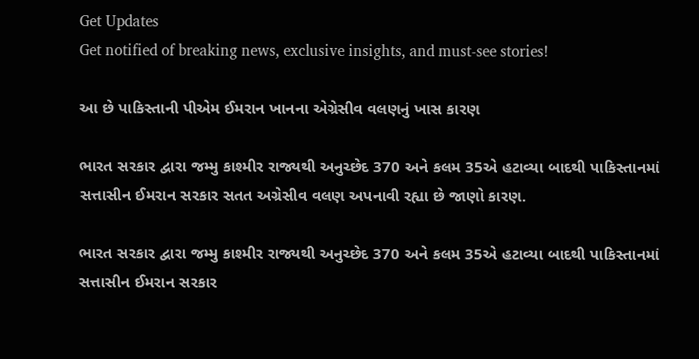Get Updates
Get notified of breaking news, exclusive insights, and must-see stories!

આ છે પાકિસ્તાની પીએમ ઈમરાન ખાનના એગ્રેસીવ વલણનું ખાસ કારણ

ભારત સરકાર દ્વારા જમ્મુ કાશ્મીર રાજ્યથી અનુચ્છેદ 370 અને કલમ 35એ હટાવ્યા બાદથી પાકિસ્તાનમાં સત્તાસીન ઈમરાન સરકાર સતત અગ્રેસીવ વલણ અપનાવી રહ્યા છે જાણો કારણ.

ભારત સરકાર દ્વારા જમ્મુ કાશ્મીર રાજ્યથી અનુચ્છેદ 370 અને કલમ 35એ હટાવ્યા બાદથી પાકિસ્તાનમાં સત્તાસીન ઈમરાન સરકાર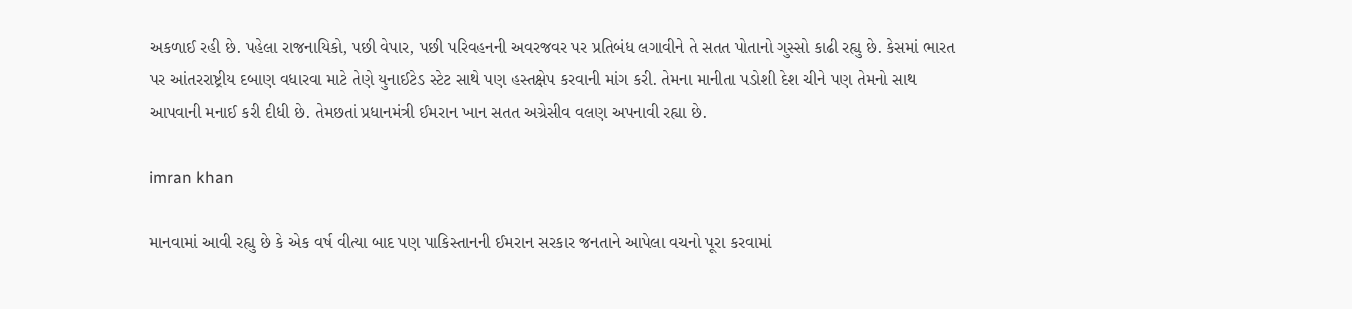અકળાઈ રહી છે. પહેલા રાજનાયિકો, પછી વેપાર, પછી પરિવહનની અવરજવર પર પ્રતિબંધ લગાવીને તે સતત પોતાનો ગુસ્સો કાઢી રહ્યુ છે. કેસમાં ભારત પર આંતરરાષ્ટ્રીય દબાણ વધારવા માટે તેણે યુનાઈટેડ સ્ટેટ સાથે પણ હસ્તક્ષેપ કરવાની માંગ કરી. તેમના માનીતા પડોશી દેશ ચીને પણ તેમનો સાથ આપવાની મનાઈ કરી દીધી છે. તેમછતાં પ્રધાનમંત્રી ઈમરાન ખાન સતત અગ્રેસીવ વલણ અપનાવી રહ્યા છે.

imran khan

માનવામાં આવી રહ્યુ છે કે એક વર્ષ વીત્યા બાદ પણ પાકિસ્તાનની ઈમરાન સરકાર જનતાને આપેલા વચનો પૂરા કરવામાં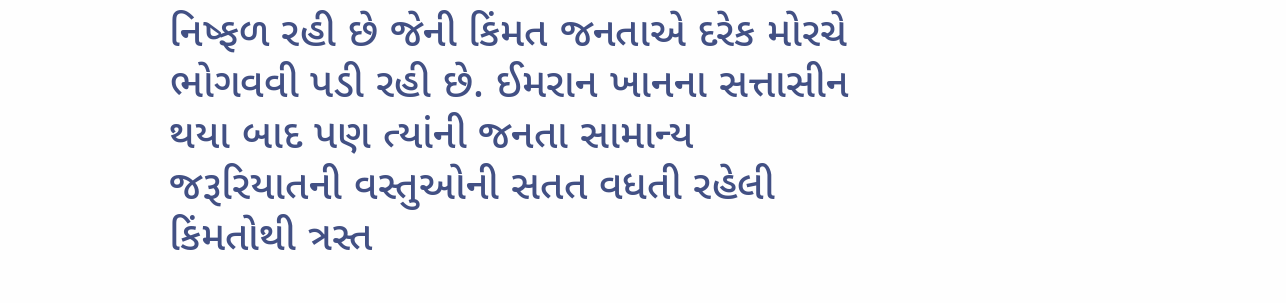નિષ્ફળ રહી છે જેની કિંમત જનતાએ દરેક મોરચે ભોગવવી પડી રહી છે. ઈમરાન ખાનના સત્તાસીન થયા બાદ પણ ત્યાંની જનતા સામાન્ય જરૂરિયાતની વસ્તુઓની સતત વધતી રહેલી કિંમતોથી ત્રસ્ત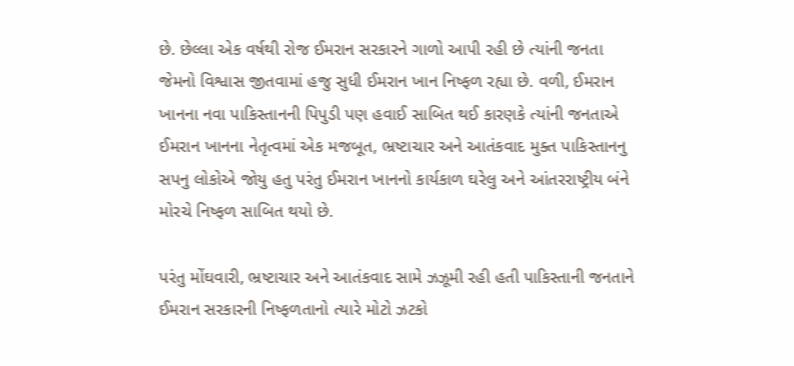છે. છેલ્લા એક વર્ષથી રોજ ઈમરાન સરકારને ગાળો આપી રહી છે ત્યાંની જનતા જેમનો વિશ્વાસ જીતવામાં હજુ સુધી ઈમરાન ખાન નિષ્ફળ રહ્યા છે. વળી, ઈમરાન ખાનના નવા પાકિસ્તાનની પિપુડી પણ હવાઈ સાબિત થઈ કારણકે ત્યાંની જનતાએ ઈમરાન ખાનના નેતૃત્વમાં એક મજબૂત, ભ્રષ્ટાચાર અને આતંકવાદ મુક્ત પાકિસ્તાનનુ સપનુ લોકોએ જોયુ હતુ પરંતુ ઈમરાન ખાનનો કાર્યકાળ ઘરેલુ અને આંતરરાષ્ટ્રીય બંને મોરચે નિષ્ફળ સાબિત થયો છે.

પરંતુ મોંઘવારી, ભ્રષ્ટાચાર અને આતંકવાદ સામે ઝઝૂમી રહી હતી પાકિસ્તાની જનતાને ઈમરાન સરકારની નિષ્ફળતાનો ત્યારે મોટો ઝટકો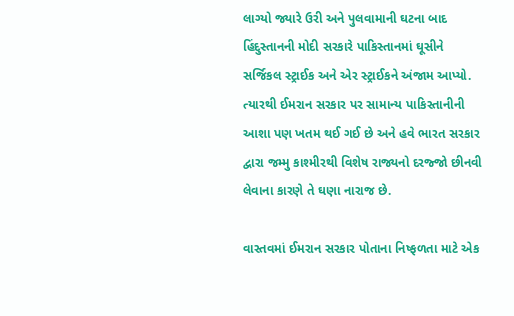લાગ્યો જ્યારે ઉરી અને પુલવામાની ઘટના બાદ હિંદુસ્તાનની મોદી સરકારે પાકિસ્તાનમાં ઘૂસીને સર્જિકલ સ્ટ્રાઈક અને એર સ્ટ્રાઈકને અંજામ આપ્યો. ત્યારથી ઈમરાન સરકાર પર સામાન્ય પાકિસ્તાનીની આશા પણ ખતમ થઈ ગઈ છે અને હવે ભારત સરકાર દ્વારા જમ્મુ કાશ્મીરથી વિશેષ રાજ્યનો દરજ્જો છીનવી લેવાના કારણે તે ઘણા નારાજ છે.

વાસ્તવમાં ઈમરાન સરકાર પોતાના નિષ્ફળતા માટે એક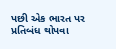પછી એક ભારત પર પ્રતિબંધ થોપવા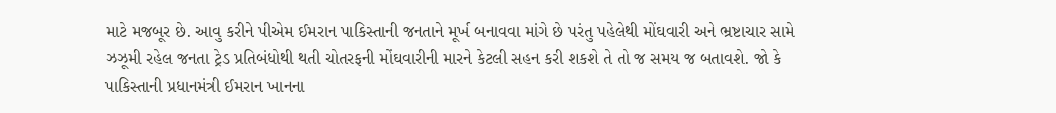માટે મજબૂર છે. આવુ કરીને પીએમ ઈમરાન પાકિસ્તાની જનતાને મૂર્ખ બનાવવા માંગે છે પરંતુ પહેલેથી મોંઘવારી અને ભ્રષ્ટાચાર સામે ઝઝૂમી રહેલ જનતા ટ્રેડ પ્રતિબંધોથી થતી ચોતરફની મોંઘવારીની મારને કેટલી સહન કરી શકશે તે તો જ સમય જ બતાવશે. જો કે પાકિસ્તાની પ્રધાનમંત્રી ઈમરાન ખાનના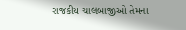રાજકીય ચાલબાજીઓ તેમના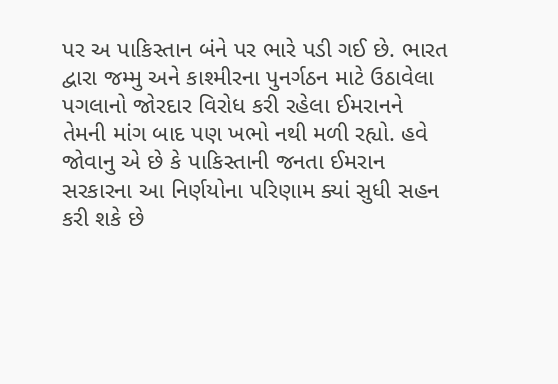પર અ પાકિસ્તાન બંને પર ભારે પડી ગઈ છે. ભારત દ્વારા જમ્મુ અને કાશ્મીરના પુનર્ગઠન માટે ઉઠાવેલા પગલાનો જોરદાર વિરોધ કરી રહેલા ઈમરાનને તેમની માંગ બાદ પણ ખભો નથી મળી રહ્યો. હવે જોવાનુ એ છે કે પાકિસ્તાની જનતા ઈમરાન સરકારના આ નિર્ણયોના પરિણામ ક્યાં સુધી સહન કરી શકે છે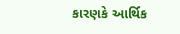કારણકે આર્થિક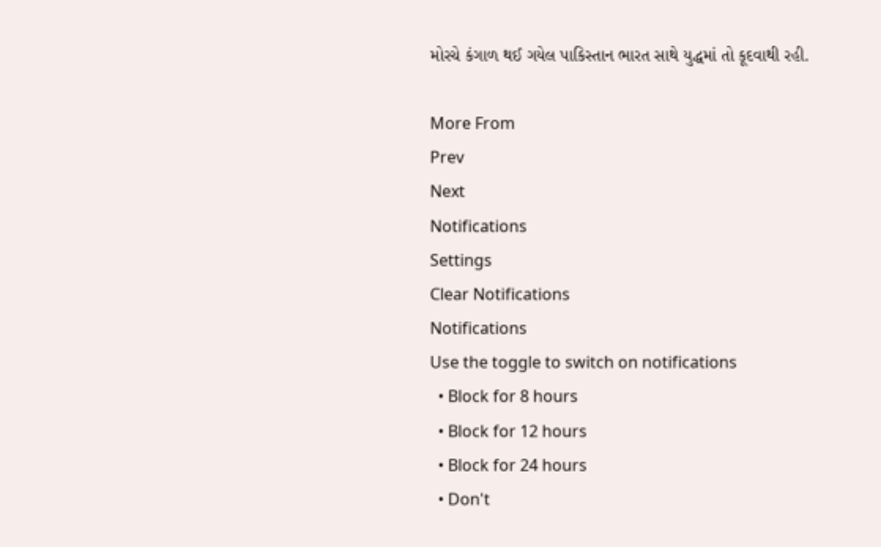મોરચે કંગાળ થઈ ગયેલ પાકિસ્તાન ભારત સાથે યુદ્ધમાં તો કૂદવાથી રહી.

More From
Prev
Next
Notifications
Settings
Clear Notifications
Notifications
Use the toggle to switch on notifications
  • Block for 8 hours
  • Block for 12 hours
  • Block for 24 hours
  • Don't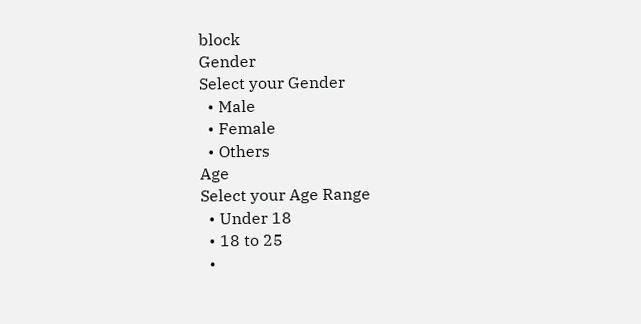block
Gender
Select your Gender
  • Male
  • Female
  • Others
Age
Select your Age Range
  • Under 18
  • 18 to 25
  •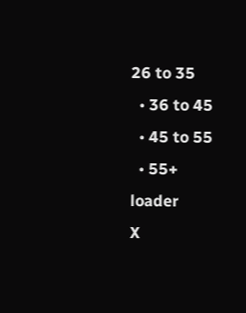26 to 35
  • 36 to 45
  • 45 to 55
  • 55+
loader
X